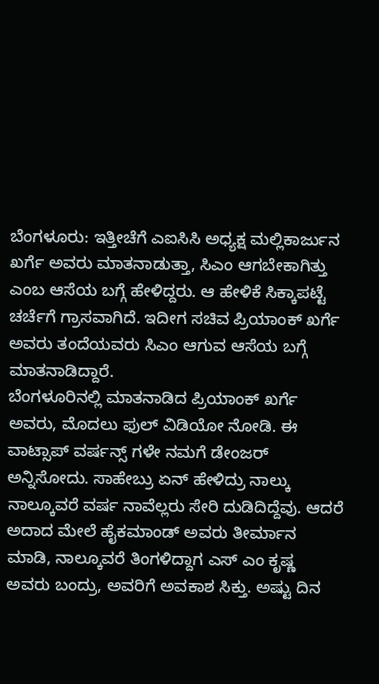ಬೆಂಗಳೂರು: ಇತ್ತೀಚೆಗೆ ಎಐಸಿಸಿ ಅಧ್ಯಕ್ಷ ಮಲ್ಲಿಕಾರ್ಜುನ ಖರ್ಗೆ ಅವರು ಮಾತನಾಡುತ್ತಾ, ಸಿಎಂ ಆಗಬೇಕಾಗಿತ್ತು ಎಂಬ ಆಸೆಯ ಬಗ್ಗೆ ಹೇಳಿದ್ದರು. ಆ ಹೇಳಿಕೆ ಸಿಕ್ಕಾಪಟ್ಟೆ ಚರ್ಚೆಗೆ ಗ್ರಾಸವಾಗಿದೆ. ಇದೀಗ ಸಚಿವ ಪ್ರಿಯಾಂಕ್ ಖರ್ಗೆ ಅವರು ತಂದೆಯವರು ಸಿಎಂ ಆಗುವ ಆಸೆಯ ಬಗ್ಗೆ ಮಾತನಾಡಿದ್ದಾರೆ.
ಬೆಂಗಳೂರಿನಲ್ಲಿ ಮಾತನಾಡಿದ ಪ್ರಿಯಾಂಕ್ ಖರ್ಗೆ ಅವರು, ಮೊದಲು ಫುಲ್ ವಿಡಿಯೋ ನೋಡಿ. ಈ ವಾಟ್ಸಾಪ್ ವರ್ಷನ್ಸ್ ಗಳೇ ನಮಗೆ ಡೇಂಜರ್ ಅನ್ನಿಸೋದು. ಸಾಹೇಬ್ರು ಏನ್ ಹೇಳಿದ್ರು ನಾಲ್ಕು ನಾಲ್ಕೂವರೆ ವರ್ಷ ನಾವೆಲ್ಲರು ಸೇರಿ ದುಡಿದಿದ್ದೆವು. ಆದರೆ ಅದಾದ ಮೇಲೆ ಹೈಕಮಾಂಡ್ ಅವರು ತೀರ್ಮಾನ ಮಾಡಿ, ನಾಲ್ಕೂವರೆ ತಿಂಗಳಿದ್ದಾಗ ಎಸ್ ಎಂ ಕೃಷ್ಣ ಅವರು ಬಂದ್ರು, ಅವರಿಗೆ ಅವಕಾಶ ಸಿಕ್ತು. ಅಷ್ಟು ದಿನ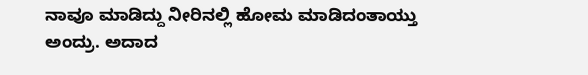ನಾವೂ ಮಾಡಿದ್ದು ನೀರಿನಲ್ಲಿ ಹೋಮ ಮಾಡಿದಂತಾಯ್ತು ಅಂದ್ರು. ಅದಾದ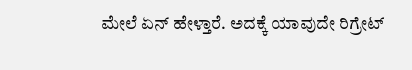ಮೇಲೆ ಏನ್ ಹೇಳ್ತಾರೆ. ಅದಕ್ಕೆ ಯಾವುದೇ ರಿಗ್ರೇಟ್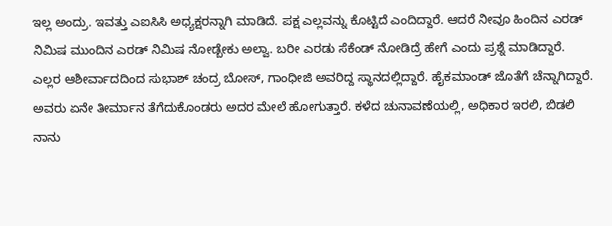ಇಲ್ಲ ಅಂದ್ರು. ಇವತ್ತು ಎಐಸಿಸಿ ಅಧ್ಯಕ್ಷರನ್ನಾಗಿ ಮಾಡಿದೆ. ಪಕ್ಷ ಎಲ್ಲವನ್ನು ಕೊಟ್ಟಿದೆ ಎಂದಿದ್ದಾರೆ. ಆದರೆ ನೀವೂ ಹಿಂದಿನ ಎರಡ್ ನಿಮಿಷ ಮುಂದಿನ ಎರಡ್ ನಿಮಿಷ ನೋಡ್ಬೇಕು ಅಲ್ವಾ. ಬರೀ ಎರಡು ಸೆಕೆಂಡ್ ನೋಡಿದ್ರೆ ಹೇಗೆ ಎಂದು ಪ್ರಶ್ನೆ ಮಾಡಿದ್ದಾರೆ.
ಎಲ್ಲರ ಆಶೀರ್ವಾದದಿಂದ ಸುಭಾಶ್ ಚಂದ್ರ ಬೋಸ್, ಗಾಂಧೀಜಿ ಅವರಿದ್ದ ಸ್ಥಾನದಲ್ಲಿದ್ದಾರೆ. ಹೈಕಮಾಂಡ್ ಜೊತೆಗೆ ಚೆನ್ನಾಗಿದ್ದಾರೆ. ಅವರು ಏನೇ ತೀರ್ಮಾನ ತೆಗೆದುಕೊಂಡರು ಅದರ ಮೇಲೆ ಹೋಗುತ್ತಾರೆ. ಕಳೆದ ಚುನಾವಣೆಯಲ್ಲಿ, ಅಧಿಕಾರ ಇರಲಿ, ಬಿಡಲಿ ನಾನು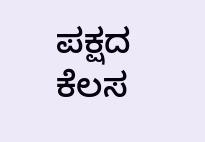ಪಕ್ಷದ ಕೆಲಸ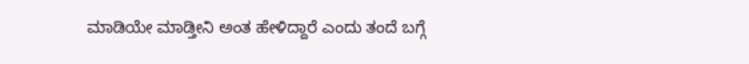ಮಾಡಿಯೇ ಮಾಡ್ತೀನಿ ಅಂತ ಹೇಳಿದ್ದಾರೆ ಎಂದು ತಂದೆ ಬಗ್ಗೆ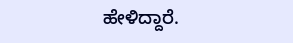ಹೇಳಿದ್ದಾರೆ.